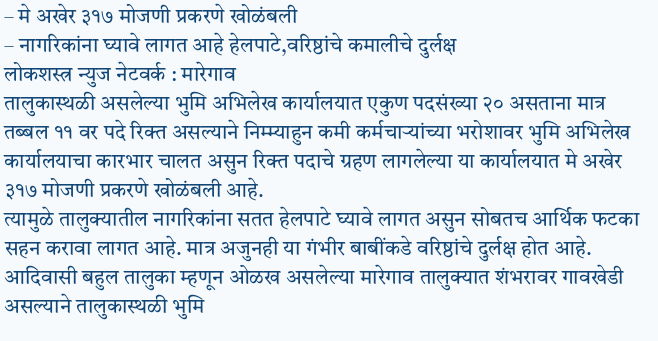– मे अखेर ३१७ मोजणी प्रकरणे खोळंबली
– नागरिकांना घ्यावे लागत आहे हेलपाटे,वरिष्ठांचे कमालीचे दुर्लक्ष
लोकशस्त्र न्युज नेटवर्क : मारेगाव
तालुकास्थळी असलेल्या भुमि अभिलेख कार्यालयात एकुण पदसंख्या २० असताना मात्र तब्बल ११ वर पदे रिक्त असल्याने निम्म्याहुन कमी कर्मचाऱ्यांच्या भरोशावर भुमि अभिलेख कार्यालयाचा कारभार चालत असुन रिक्त पदाचे ग्रहण लागलेल्या या कार्यालयात मे अखेर ३१७ मोजणी प्रकरणे खोळंबली आहे.
त्यामुळे तालुक्यातील नागरिकांना सतत हेलपाटे घ्यावे लागत असुन सोबतच आर्थिक फटका सहन करावा लागत आहे. मात्र अजुनही या गंभीर बाबींकडे वरिष्ठांचे दुर्लक्ष होत आहे.
आदिवासी बहुल तालुका म्हणून ओळख असलेल्या मारेगाव तालुक्यात शंभरावर गावखेडी असल्याने तालुकास्थळी भुमि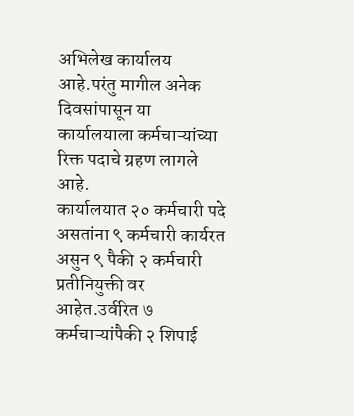अभिलेख कार्यालय आहे.परंतु मागील अनेक दिवसांपासून या कार्यालयाला कर्मचाऱ्यांच्या रिक्त पदाचे ग्रहण लागले आहे.
कार्यालयात २० कर्मचारी पदे असतांना ९ कर्मचारी कार्यरत असुन ९ पैकी २ कर्मचारी प्रतीनियुक्ती वर आहेत.उर्वरित ७ कर्मचाऱ्यांपैकी २ शिपाई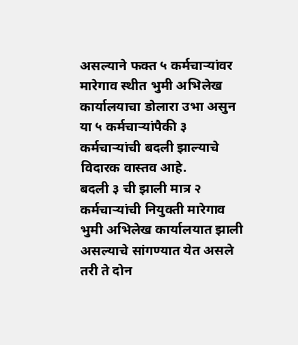असल्याने फक्त ५ कर्मचाऱ्यांवर मारेगाव स्थीत भुमी अभिलेख कार्यालयाचा डोलारा उभा असुन या ५ कर्मचाऱ्यांपैकी ३ कर्मचाऱ्यांची बदली झाल्याचे विदारक वास्तव आहे.
बदली ३ ची झाली मात्र २ कर्मचाऱ्यांची नियुक्ती मारेगाव भुमी अभिलेख कार्यालयात झाली असल्याचे सांगण्यात येत असले तरी ते दोन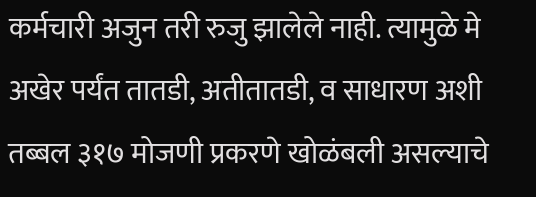कर्मचारी अजुन तरी रुजु झालेले नाही. त्यामुळे मे अखेर पर्यंत तातडी, अतीतातडी, व साधारण अशी तब्बल ३१७ मोजणी प्रकरणे खोळंबली असल्याचे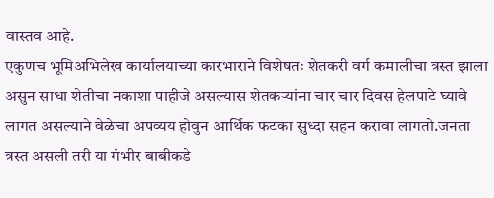वास्तव आहे.
एकुणच भूमिअभिलेख कार्यालयाच्या कारभाराने विशेषतः शेतकरी वर्ग कमालीचा त्रस्त झाला असुन साधा शेतीचा नकाशा पाहीजे असल्यास शेतकऱ्यांना चार चार दिवस हेलपाटे घ्यावे लागत असल्याने वेळेचा अपव्यय होवुन आर्थिक फटका सुध्दा सहन करावा लागतो.जनता त्रस्त असली तरी या गंभीर बाबीकडे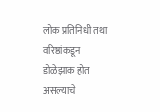लोक प्रतिनिधी तथा वरिष्ठांकडून डोळेझाक होत असल्याचे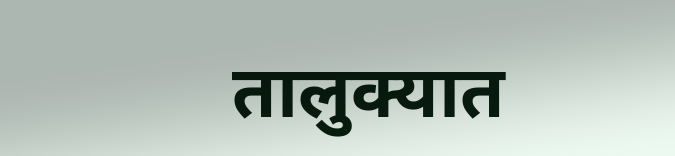तालुक्यात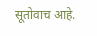सूतोवाच आहे.